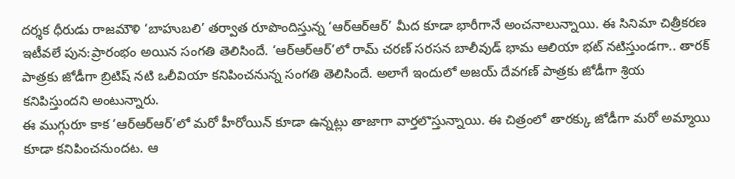దర్శక ధీరుడు రాజమౌళి ‘బాహుబలి’ తర్వాత రూపొందిస్తున్న ‘ఆర్ఆర్ఆర్’ మీద కూడా భారీగానే అంచనాలున్నాయి. ఈ సినిమా చిత్రీకరణ ఇటీవలే పున:ప్రారంభం అయిన సంగతి తెలిసిందే. ‘ఆర్ఆర్ఆర్’లో రామ్ చరణ్ సరసన బాలీవుడ్ భామ ఆలియా భట్ నటిస్తుండగా.. తారక్ పాత్రకు జోడీగా బ్రిటిష్ నటి ఒలీవియా కనిపించనున్న సంగతి తెలిసిందే. అలాగే ఇందులో అజయ్ దేవగణ్ పాత్రకు జోడీగా శ్రియ కనిపిస్తుందని అంటున్నారు.
ఈ ముగ్గురూ కాక ‘ఆర్ఆర్ఆర్’లో మరో హీరోయిన్ కూడా ఉన్నట్లు తాజాగా వార్తలొస్తున్నాయి. ఈ చిత్రంలో తారక్కు జోడీగా మరో అమ్మాయి కూడా కనిపించనుందట. ఆ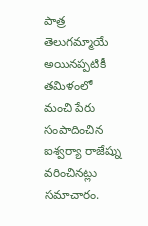పాత్ర తెలుగమ్మాయే అయినప్పటికీ తమిళంలో మంచి పేరు సంపాదించిన ఐశ్వర్యా రాజేష్ను వరించినట్లు సమాచారం.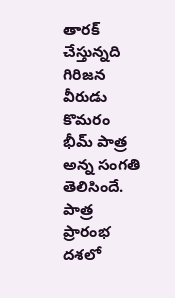తారక్ చేస్తున్నది గిరిజన వీరుడు కొమరం భీమ్ పాత్ర అన్న సంగతి తెలిసిందే. పాత్ర ప్రారంభ దశలో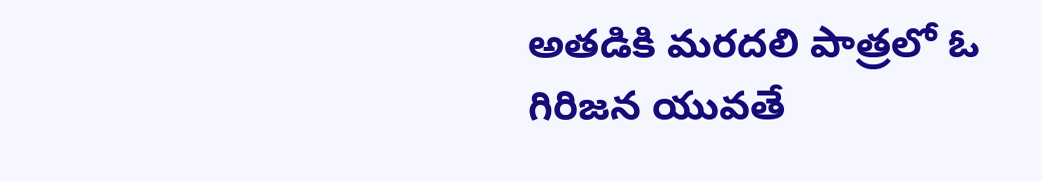అతడికి మరదలి పాత్రలో ఓ గిరిజన యువతే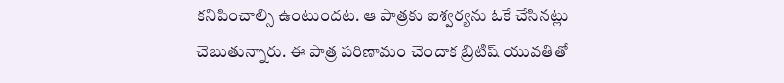కనిపించాల్సి ఉంటుందట. ఆ పాత్రకు ఐశ్వర్యను ఓకే చేసినట్లు చెబుతున్నారు. ఈ పాత్ర పరిణామం చెందాక బ్రిటిష్ యువతితో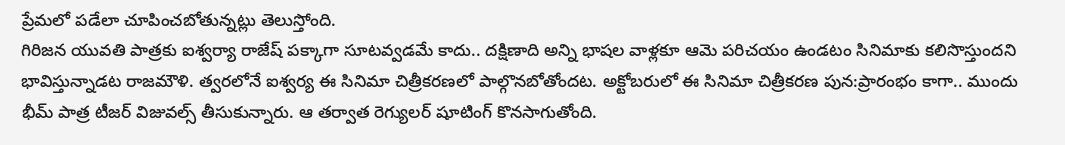ప్రేమలో పడేలా చూపించబోతున్నట్లు తెలుస్తోంది.
గిరిజన యువతి పాత్రకు ఐశ్వర్యా రాజేష్ పక్కాగా సూటవ్వడమే కాదు.. దక్షిణాది అన్ని భాషల వాళ్లకూ ఆమె పరిచయం ఉండటం సినిమాకు కలిసొస్తుందని భావిస్తున్నాడట రాజమౌళి. త్వరలోనే ఐశ్వర్య ఈ సినిమా చిత్రీకరణలో పాల్గొనబోతోందట. అక్టోబరులో ఈ సినిమా చిత్రీకరణ పున:ప్రారంభం కాగా.. ముందు భీమ్ పాత్ర టీజర్ విజువల్స్ తీసుకున్నారు. ఆ తర్వాత రెగ్యులర్ షూటింగ్ కొనసాగుతోంది.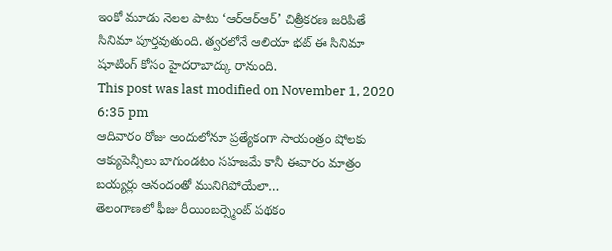ఇంకో మూడు నెలల పాటు ‘ఆర్ఆర్ఆర్’ చిత్రీకరణ జరిపితే సినిమా పూర్తవుతుంది. త్వరలోనే ఆలియా భట్ ఈ సినిమా షూటింగ్ కోసం హైదరాబాద్కు రానుంది.
This post was last modified on November 1, 2020 6:35 pm
ఆదివారం రోజు అందులోనూ ప్రత్యేకంగా సాయంత్రం షోలకు ఆక్యుపెన్సీలు బాగుండటం సహజమే కానీ ఈవారం మాత్రం బయ్యర్లు ఆనందంతో మునిగిపోయేలా…
తెలంగాణలో ఫీజు రీయింబర్స్మెంట్ పథకం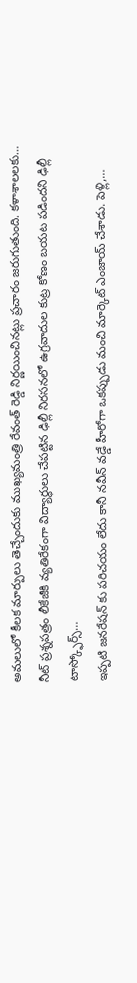అమలులో కీలక మార్పులు తెచ్చేందుకు ముఖ్యమంత్రి రేవంత్ రెడ్డి నిర్ణయించినట్లు ప్రచారం జరుగుతుంది. కళాశాలలకు…
నీట్ ప్రశ్నపత్రం లీకేజీకి వ్యతిరేకంగా విద్యార్థులు చేపట్టిన ఢిల్లీ నిరసనలో ఉగ్రవాదుల కుట్ర కోణం బయట పడిందని ఢిల్లీ టాస్క్ఫోర్స్…
ఇప్పటి జనరేషన్ కు పరిచయం లేదు కానీ నవీన్ వడ్డే హీరోగా ఒకప్పుడు మంచి మార్కెట్ ఎంజాయ్ చేశాడు. పెళ్లి,…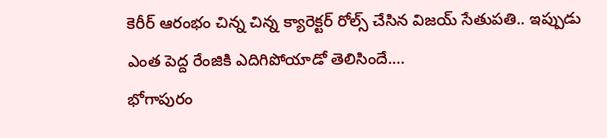కెరీర్ ఆరంభం చిన్న చిన్న క్యారెక్టర్ రోల్స్ చేసిన విజయ్ సేతుపతి.. ఇప్పుడు ఎంత పెద్ద రేంజికి ఎదిగిపోయాడో తెలిసిందే.…
భోగాపురం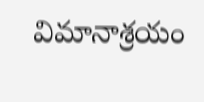విమానాశ్రయం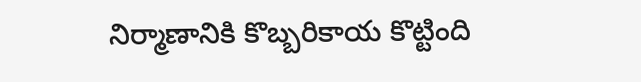నిర్మాణానికి కొబ్బరికాయ కొట్టింది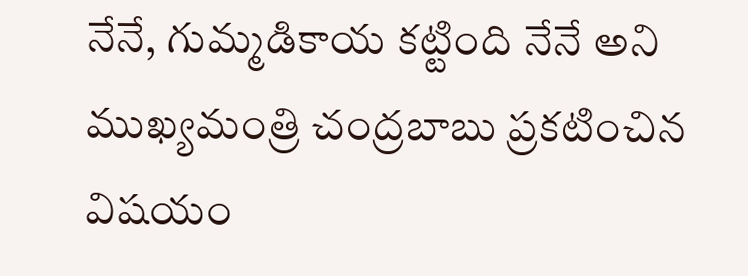నేనే, గుమ్మడికాయ కట్టింది నేనే అని ముఖ్యమంత్రి చంద్రబాబు ప్రకటించిన విషయం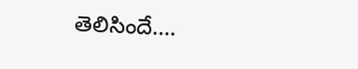తెలిసిందే.…